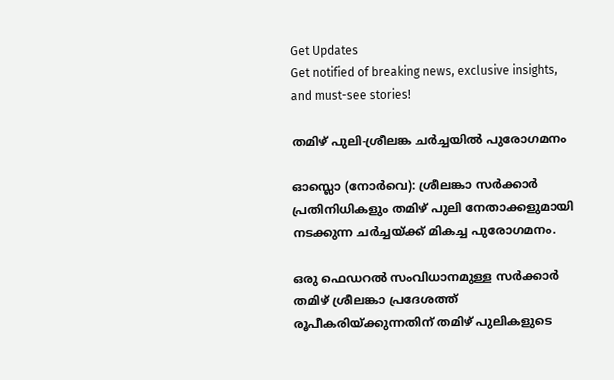Get Updates
Get notified of breaking news, exclusive insights, and must-see stories!

തമിഴ് പുലി-ശ്രീലങ്ക ചര്‍ച്ചയില്‍ പുരോഗമനം

ഓസ്ലൊ (നോര്‍വെ): ശ്രീലങ്കാ സര്‍ക്കാര്‍ പ്രതിനിധികളും തമിഴ് പുലി നേതാക്കളുമായി നടക്കുന്ന ചര്‍ച്ചയ്ക്ക് മികച്ച പുരോഗമനം.

ഒരു ഫെഡറല്‍ സംവിധാനമുള്ള സര്‍ക്കാര്‍ തമിഴ് ശ്രീലങ്കാ പ്രദേശത്ത് രൂപീകരിയ്ക്കുന്നതിന് തമിഴ് പുലികളുടെ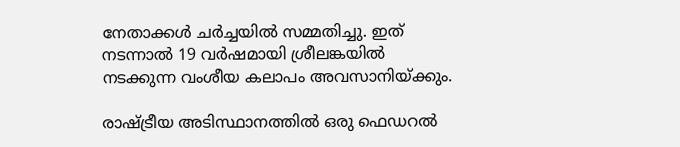നേതാക്കള്‍ ചര്‍ച്ചയില്‍ സമ്മതിച്ചു. ഇത് നടന്നാല്‍ 19 വര്‍ഷമായി ശ്രീലങ്കയില്‍ നടക്കുന്ന വംശീയ കലാപം അവസാനിയ്ക്കും.

രാഷ്ട്രീയ അടിസ്ഥാനത്തില്‍ ഒരു ഫെഡറല്‍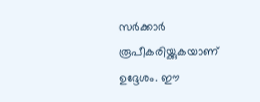സര്‍ക്കാര്‍ രൂപീകരിയ്ക്കുകയാണ് ഉദ്ദേശം. ഈ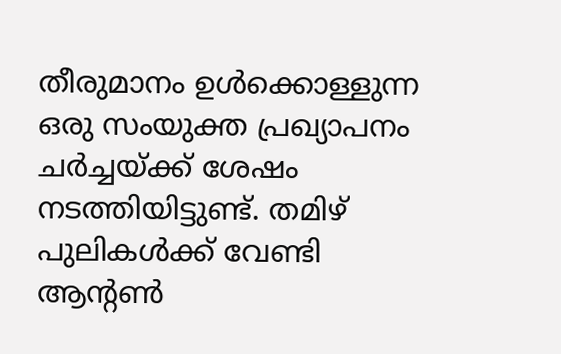തീരുമാനം ഉള്‍ക്കൊള്ളുന്ന ഒരു സംയുക്ത പ്രഖ്യാപനം ചര്‍ച്ചയ്ക്ക് ശേഷം നടത്തിയിട്ടുണ്ട്. തമിഴ് പുലികള്‍ക്ക് വേണ്ടി ആന്റണ്‍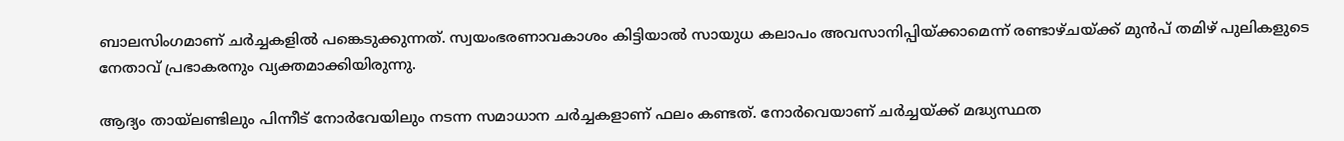ബാലസിംഗമാണ് ചര്‍ച്ചകളില്‍ പങ്കെടുക്കുന്നത്. സ്വയംഭരണാവകാശം കിട്ടിയാല്‍ സായുധ കലാപം അവസാനിപ്പിയ്ക്കാമെന്ന് രണ്ടാഴ്ചയ്ക്ക് മുന്‍പ് തമിഴ് പുലികളുടെ നേതാവ് പ്രഭാകരനും വ്യക്തമാക്കിയിരുന്നു.

ആദ്യം തായ്ലണ്ടിലും പിന്നീട് നോര്‍വേയിലും നടന്ന സമാധാന ചര്‍ച്ചകളാണ് ഫലം കണ്ടത്. നോര്‍വെയാണ് ചര്‍ച്ചയ്ക്ക് മദ്ധ്യസ്ഥത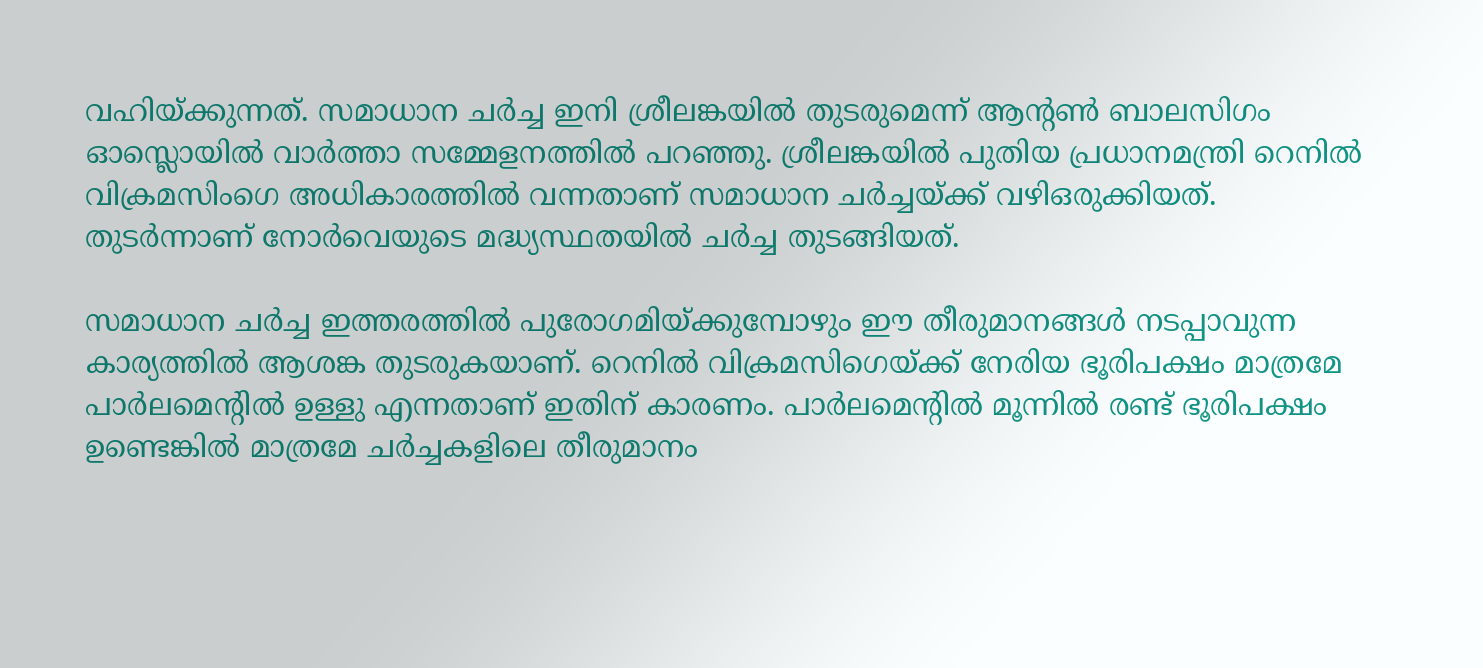വഹിയ്ക്കുന്നത്. സമാധാന ചര്‍ച്ച ഇനി ശ്രീലങ്കയില്‍ തുടരുമെന്ന് ആന്റണ്‍ ബാലസിഗം ഓസ്ലൊയില്‍ വാര്‍ത്താ സമ്മേളനത്തില്‍ പറഞ്ഞു. ശ്രീലങ്കയില്‍ പുതിയ പ്രധാനമന്ത്രി റെനില്‍ വിക്രമസിംഗെ അധികാരത്തില്‍ വന്നതാണ് സമാധാന ചര്‍ച്ചയ്ക്ക് വഴിഒരുക്കിയത്. തുടര്‍ന്നാണ് നോര്‍വെയുടെ മദ്ധ്യസ്ഥതയില്‍ ചര്‍ച്ച തുടങ്ങിയത്.

സമാധാന ചര്‍ച്ച ഇത്തരത്തില്‍ പുരോഗമിയ്ക്കുമ്പോഴും ഈ തീരുമാനങ്ങള്‍ നടപ്പാവുന്ന കാര്യത്തില്‍ ആശങ്ക തുടരുകയാണ്. റെനില്‍ വിക്രമസിഗെയ്ക്ക് നേരിയ ഭൂരിപക്ഷം മാത്രമേ പാര്‍ലമെന്റില്‍ ഉള്ളു എന്നതാണ് ഇതിന് കാരണം. പാര്‍ലമെന്റില്‍ മൂന്നില്‍ രണ്ട് ഭൂരിപക്ഷം ഉണ്ടെങ്കില്‍ മാത്രമേ ചര്‍ച്ചകളിലെ തീരുമാനം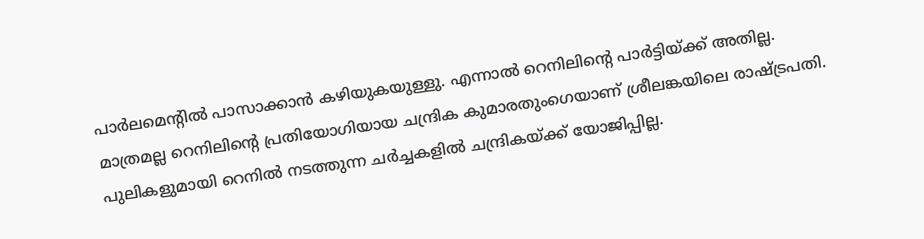പാര്‍ലമെന്റില്‍ പാസാക്കാന്‍ കഴിയുകയുള്ളു. എന്നാല്‍ റെനിലിന്റെ പാര്‍ട്ടിയ്ക്ക് അതില്ല. മാത്രമല്ല റെനിലിന്റെ പ്രതിയോഗിയായ ചന്ദ്രിക കുമാരതുംഗെയാണ് ശ്രീലങ്കയിലെ രാഷ്ട്രപതി. പുലികളുമായി റെനില്‍ നടത്തുന്ന ചര്‍ച്ചകളില്‍ ചന്ദ്രികയ്ക്ക് യോജിപ്പില്ല.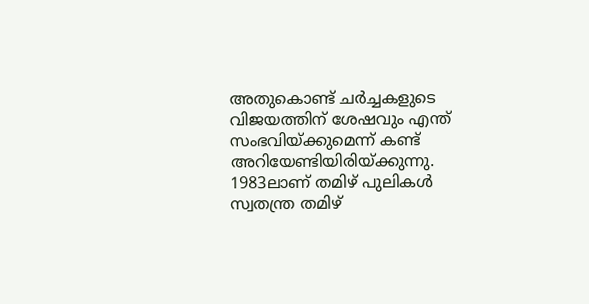അതുകൊണ്ട് ചര്‍ച്ചകളുടെ വിജയത്തിന് ശേഷവും എന്ത് സംഭവിയ്ക്കുമെന്ന് കണ്ട് അറിയേണ്ടിയിരിയ്ക്കുന്നു. 1983ലാണ് തമിഴ് പുലികള്‍ സ്വതന്ത്ര തമിഴ്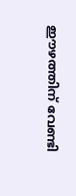ഈഴത്തിന് വേണ്ടി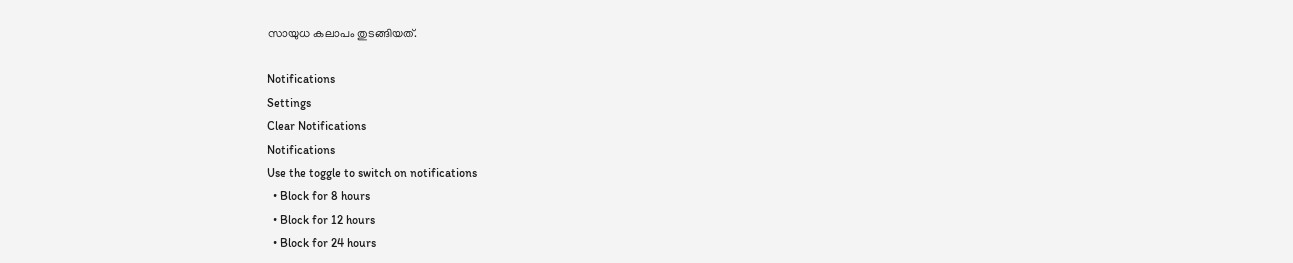സായുധ കലാപം തുടങ്ങിയത്.

Notifications
Settings
Clear Notifications
Notifications
Use the toggle to switch on notifications
  • Block for 8 hours
  • Block for 12 hours
  • Block for 24 hours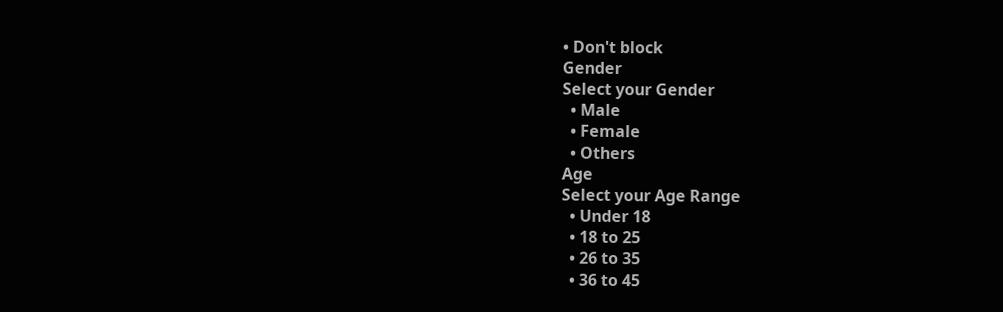• Don't block
Gender
Select your Gender
  • Male
  • Female
  • Others
Age
Select your Age Range
  • Under 18
  • 18 to 25
  • 26 to 35
  • 36 to 45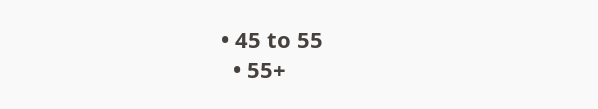• 45 to 55
  • 55+